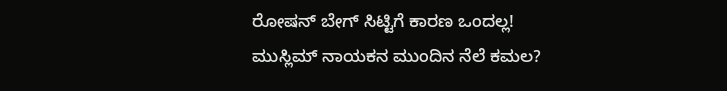ರೋಷನ್ ಬೇಗ್ ಸಿಟ್ಟಿಗೆ ಕಾರಣ ಒಂದಲ್ಲ! ಮುಸ್ಲಿಮ್ ನಾಯಕನ ಮುಂದಿನ ನೆಲೆ ಕಮಲ?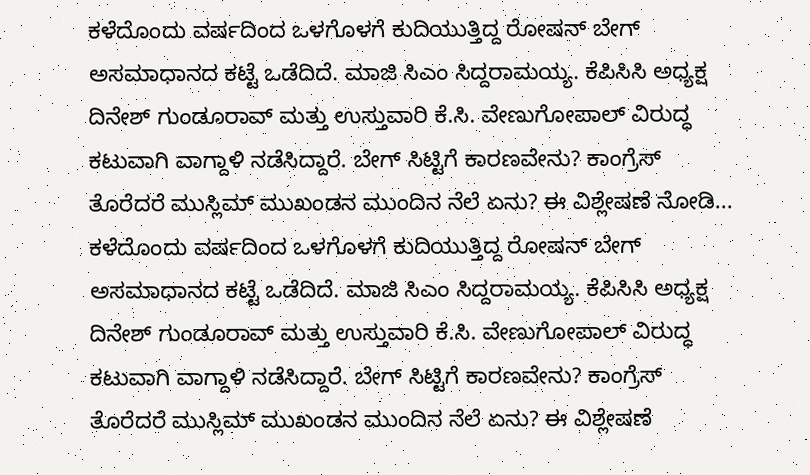ಕಳೆದೊಂದು ವರ್ಷದಿಂದ ಒಳಗೊಳಗೆ ಕುದಿಯುತ್ತಿದ್ದ ರೋಷನ್ ಬೇಗ್ ಅಸಮಾಧಾನದ ಕಟ್ಟೆ ಒಡೆದಿದೆ. ಮಾಜಿ ಸಿಎಂ ಸಿದ್ದರಾಮಯ್ಯ. ಕೆಪಿಸಿಸಿ ಅಧ್ಯಕ್ಷ ದಿನೇಶ್ ಗುಂಡೂರಾವ್ ಮತ್ತು ಉಸ್ತುವಾರಿ ಕೆ.ಸಿ. ವೇಣುಗೋಪಾಲ್ ವಿರುದ್ಧ ಕಟುವಾಗಿ ವಾಗ್ದಾಳಿ ನಡೆಸಿದ್ದಾರೆ. ಬೇಗ್ ಸಿಟ್ಟಿಗೆ ಕಾರಣವೇನು? ಕಾಂಗ್ರೆಸ್ ತೊರೆದರೆ ಮುಸ್ಲಿಮ್ ಮುಖಂಡನ ಮುಂದಿನ ನೆಲೆ ಏನು? ಈ ವಿಶ್ಲೇಷಣೆ ನೋಡಿ...
ಕಳೆದೊಂದು ವರ್ಷದಿಂದ ಒಳಗೊಳಗೆ ಕುದಿಯುತ್ತಿದ್ದ ರೋಷನ್ ಬೇಗ್ ಅಸಮಾಧಾನದ ಕಟ್ಟೆ ಒಡೆದಿದೆ. ಮಾಜಿ ಸಿಎಂ ಸಿದ್ದರಾಮಯ್ಯ. ಕೆಪಿಸಿಸಿ ಅಧ್ಯಕ್ಷ ದಿನೇಶ್ ಗುಂಡೂರಾವ್ ಮತ್ತು ಉಸ್ತುವಾರಿ ಕೆ.ಸಿ. ವೇಣುಗೋಪಾಲ್ ವಿರುದ್ಧ ಕಟುವಾಗಿ ವಾಗ್ದಾಳಿ ನಡೆಸಿದ್ದಾರೆ. ಬೇಗ್ ಸಿಟ್ಟಿಗೆ ಕಾರಣವೇನು? ಕಾಂಗ್ರೆಸ್ ತೊರೆದರೆ ಮುಸ್ಲಿಮ್ ಮುಖಂಡನ ಮುಂದಿನ ನೆಲೆ ಏನು? ಈ ವಿಶ್ಲೇಷಣೆ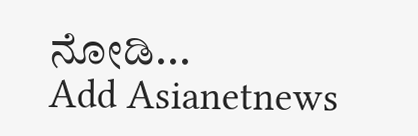ನೋಡಿ...
Add Asianetnews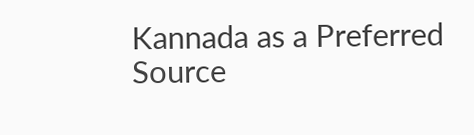Kannada as a Preferred Source